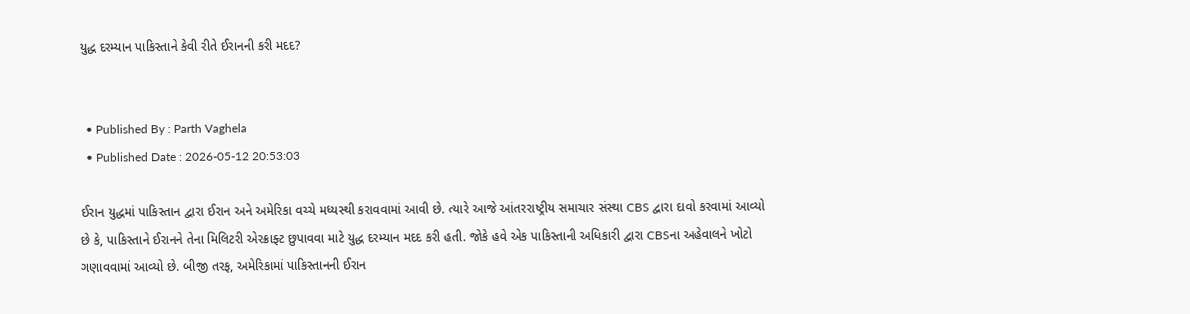યુદ્ધ દરમ્યાન પાકિસ્તાને કેવી રીતે ઈરાનની કરી મદદ?


  • Published By : Parth Vaghela
  • Published Date : 2026-05-12 20:53:03

ઈરાન યુદ્ધમાં પાકિસ્તાન દ્વારા ઈરાન અને અમેરિકા વચ્ચે મધ્યસ્થી કરાવવામાં આવી છે. ત્યારે આજે આંતરરાષ્ટ્રીય સમાચાર સંસ્થા CBS દ્વારા દાવો કરવામાં આવ્યો છે કે, પાકિસ્તાને ઈરાનને તેના મિલિટરી એરક્રાફ્ટ છુપાવવા માટે યુદ્ધ દરમ્યાન મદદ કરી હતી. જોકે હવે એક પાકિસ્તાની અધિકારી દ્વારા CBSના અહેવાલને ખોટો ગણાવવામાં આવ્યો છે. બીજી તરફ, અમેરિકામાં પાકિસ્તાનની ઈરાન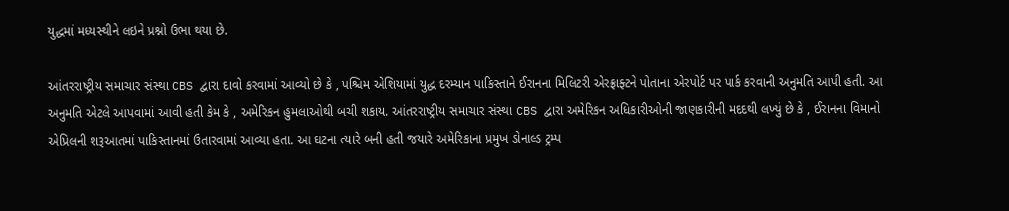યુદ્ધમાં મધ્યસ્થીને લઇને પ્રશ્નો ઉભા થયા છે.

આંતરરાષ્ટ્રીય સમાચાર સંસ્થા CBS દ્વારા દાવો કરવામાં આવ્યો છે કે , પશ્ચિમ એશિયામાં યુદ્ધ દરમ્યાન પાકિસ્તાને ઈરાનના મિલિટરી એરફ્રાફ્ટને પોતાના એરપોર્ટ પર પાર્ક કરવાની અનુમતિ આપી હતી. આ અનુમતિ એટલે આપવામાં આવી હતી કેમ કે , અમેરિકન હુમલાઓથી બચી શકાય. આંતરરાષ્ટ્રીય સમાચાર સંસ્થા CBS દ્વારા અમેરિકન અધિકારીઓની જાણકારીની મદદથી લખ્યું છે કે , ઈરાનના વિમાનો એપ્રિલની શરૂઆતમાં પાકિસ્તાનમાં ઉતારવામાં આવ્યા હતા. આ ઘટના ત્યારે બની હતી જયારે અમેરિકાના પ્રમુખ ડોનાલ્ડ ટ્રમ્પ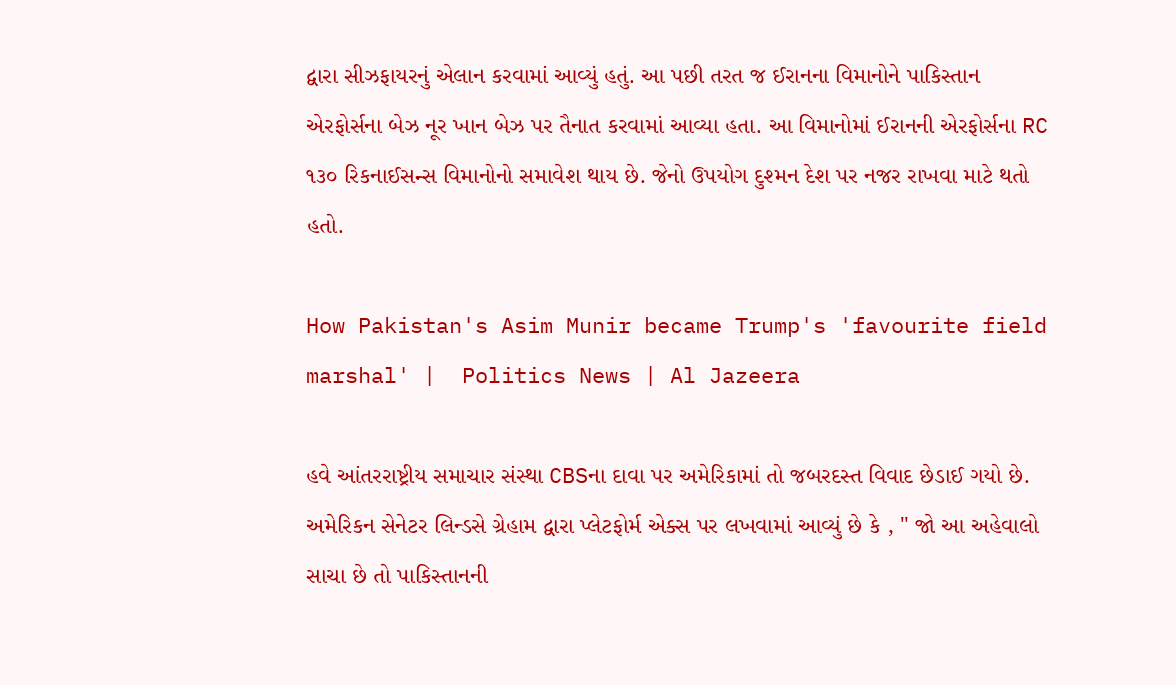દ્વારા સીઝફાયરનું એલાન કરવામાં આવ્યું હતું. આ પછી તરત જ ઈરાનના વિમાનોને પાકિસ્તાન એરફોર્સના બેઝ નૂર ખાન બેઝ પર તૈનાત કરવામાં આવ્યા હતા. આ વિમાનોમાં ઈરાનની એરફોર્સના RC ૧૩૦ રિકનાઈસન્સ વિમાનોનો સમાવેશ થાય છે. જેનો ઉપયોગ દુશ્મન દેશ પર નજર રાખવા માટે થતો હતો.

How Pakistan's Asim Munir became Trump's 'favourite field marshal' |  Politics News | Al Jazeera

હવે આંતરરાષ્ટ્રીય સમાચાર સંસ્થા CBSના દાવા પર અમેરિકામાં તો જબરદસ્ત વિવાદ છેડાઈ ગયો છે. અમેરિકન સેનેટર લિન્ડસે ગ્રેહામ દ્વારા પ્લેટફોર્મ એક્સ પર લખવામાં આવ્યું છે કે , " જો આ અહેવાલો સાચા છે તો પાકિસ્તાનની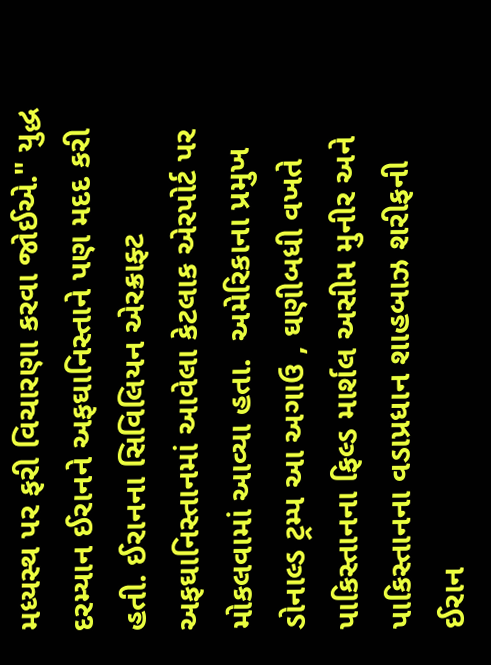મધ્યસ્થ પર ફરી વિચારણા કરવા જોઈએ." યુદ્ધ દરમ્યાન ઈરાનને અફઘાનિસ્તાને પણ મદદ કરી હતી. ઈરાનના સિવિલિયન એરક્રાફ્ટ અફઘાનિસ્તાનમાં આવેલા કેટલાક એરપોર્ટ પર મોકલવામાં આવ્યા હતા.  અમેરિકાના પ્રમુખ ડોનાલ્ડ ટ્રમ્પ આ અગાઉ , ઘણીબધી વખતે પાકિસ્તાનના ફિલ્ડ માર્શલ અસીમ મુનીર અને પાકિસ્તાનના વડાપ્રધાન શાહબાઝ શરીફની ઈરાન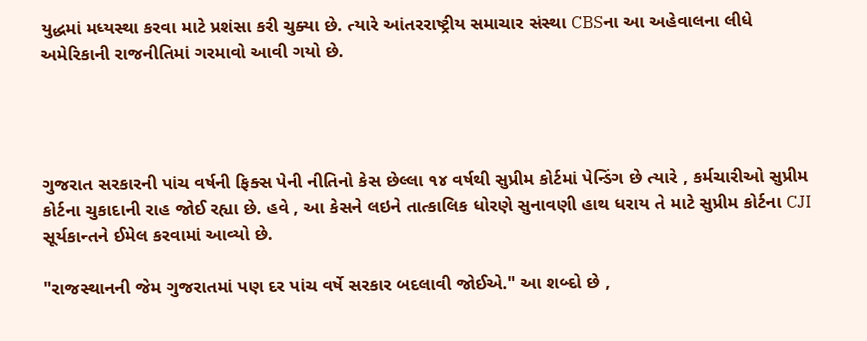યુદ્ધમાં મધ્યસ્થા કરવા માટે પ્રશંસા કરી ચુક્યા છે. ત્યારે આંતરરાષ્ટ્રીય સમાચાર સંસ્થા CBSના આ અહેવાલના લીધે અમેરિકાની રાજનીતિમાં ગરમાવો આવી ગયો છે.




ગુજરાત સરકારની પાંચ વર્ષની ફિક્સ પેની નીતિનો કેસ છેલ્લા ૧૪ વર્ષથી સુપ્રીમ કોર્ટમાં પેન્ડિંગ છે ત્યારે , કર્મચારીઓ સુપ્રીમ કોર્ટના ચુકાદાની રાહ જોઈ રહ્યા છે. હવે , આ કેસને લઇને તાત્કાલિક ધોરણે સુનાવણી હાથ ધરાય તે માટે સુપ્રીમ કોર્ટના CJI સૂર્યકાન્તને ઈમેલ કરવામાં આવ્યો છે.

"રાજસ્થાનની જેમ ગુજરાતમાં પણ દર પાંચ વર્ષે સરકાર બદલાવી જોઈએ." આ શબ્દો છે ,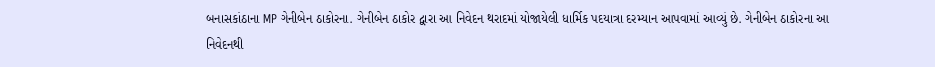બનાસકાંઠાના MP ગેનીબેન ઠાકોરના. ગેનીબેન ઠાકોર દ્વારા આ નિવેદન થરાદમાં યોજાયેલી ધાર્મિક પદયાત્રા દરમ્યાન આપવામાં આવ્યું છે. ગેનીબેન ઠાકોરના આ નિવેદનથી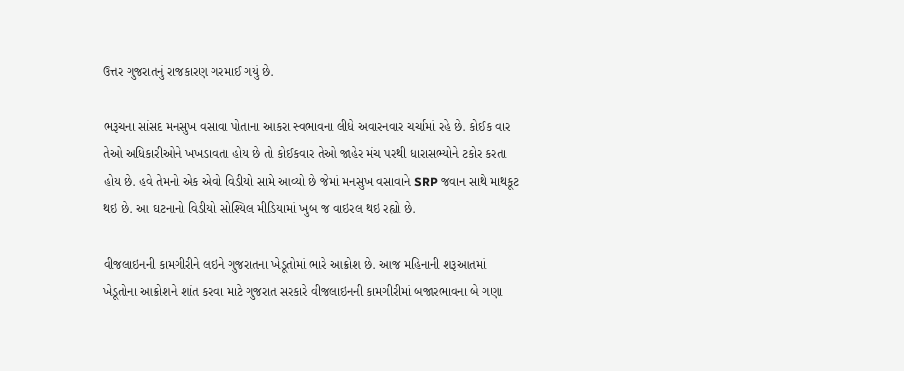ઉત્તર ગુજરાતનું રાજકારણ ગરમાઈ ગયું છે.

ભરૂચના સાંસદ મનસુખ વસાવા પોતાના આકરા સ્વભાવના લીધે અવારનવાર ચર્ચામાં રહે છે. કોઈક વાર તેઓ અધિકારીઓને ખખડાવતા હોય છે તો કોઈકવાર તેઓ જાહેર મંચ પરથી ધારાસભ્યોને ટકોર કરતા હોય છે. હવે તેમનો એક એવો વિડીયો સામે આવ્યો છે જેમાં મનસુખ વસાવાને SRP જવાન સાથે માથકૂટ થઇ છે. આ ઘટનાનો વિડીયો સોશ્યિલ મીડિયામાં ખુબ જ વાઇરલ થઇ રહ્યો છે.

વીજલાઇનની કામગીરીને લઇને ગુજરાતના ખેડૂતોમાં ભારે આક્રોશ છે. આજ મહિનાની શરૂઆતમાં ખેડૂતોના આક્રોશને શાંત કરવા માટે ગુજરાત સરકારે વીજલાઇનની કામગીરીમાં બજારભાવના બે ગણા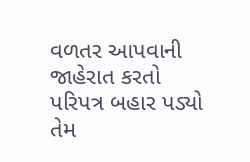વળતર આપવાની જાહેરાત કરતો પરિપત્ર બહાર પડ્યો તેમ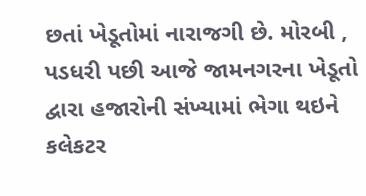છતાં ખેડૂતોમાં નારાજગી છે. મોરબી , પડધરી પછી આજે જામનગરના ખેડૂતો દ્વારા હજારોની સંખ્યામાં ભેગા થઇને કલેકટર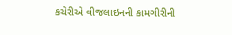કચેરીએ વીજલાઇનની કામગીરીની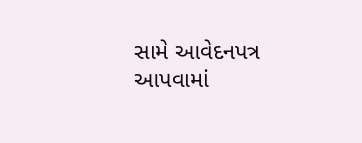સામે આવેદનપત્ર આપવામાં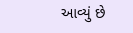આવ્યું છે